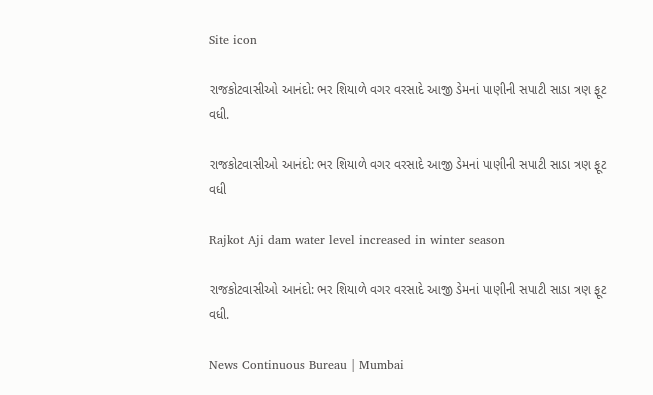Site icon

રાજકોટવાસીઓ આનંદો: ભર શિયાળે વગર વરસાદે આજી ડેમનાં પાણીની સપાટી સાડા ત્રણ ફૂટ વધી.

રાજકોટવાસીઓ આનંદો: ભર શિયાળે વગર વરસાદે આજી ડેમનાં પાણીની સપાટી સાડા ત્રણ ફૂટ વધી

Rajkot Aji dam water level increased in winter season

રાજકોટવાસીઓ આનંદો: ભર શિયાળે વગર વરસાદે આજી ડેમનાં પાણીની સપાટી સાડા ત્રણ ફૂટ વધી.

News Continuous Bureau | Mumbai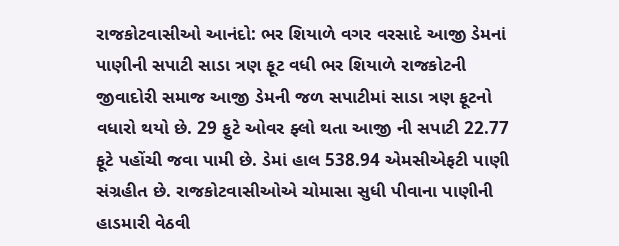રાજકોટવાસીઓ આનંદો: ભર શિયાળે વગર વરસાદે આજી ડેમનાં પાણીની સપાટી સાડા ત્રણ ફૂટ વધી ભર શિયાળે રાજકોટની જીવાદોરી સમાજ આજી ડેમની જળ સપાટીમાં સાડા ત્રણ ફૂટનો વધારો થયો છે. 29 ફુટે ઓવર ફ્લો થતા આજી ની સપાટી 22.77 ફૂટે પહોંચી જવા પામી છે. ડેમાં હાલ 538.94 એમસીએફટી પાણી સંગ્રહીત છે. રાજકોટવાસીઓએ ચોમાસા સુધી પીવાના પાણીની હાડમારી વેઠવી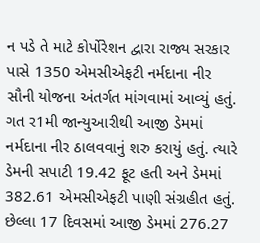ન પડે તે માટે કોર્પોરેશન દ્વારા રાજ્ય સરકાર પાસે 1350 એમસીએફટી નર્મદાના નીર સૌની યોજના અંતર્ગત માંગવામાં આવ્યું હતું. ગત ર1મી જાન્યુઆરીથી આજી ડેમમાં નર્મદાના નીર ઠાલવવાનું શરુ કરાયું હતું. ત્યારે ડેમની સપાટી 19.42 ફૂટ હતી અને ડેમમાં 382.61 એમસીએફટી પાણી સંગ્રહીત હતું. છેલ્લા 17 દિવસમાં આજી ડેમમાં 276.27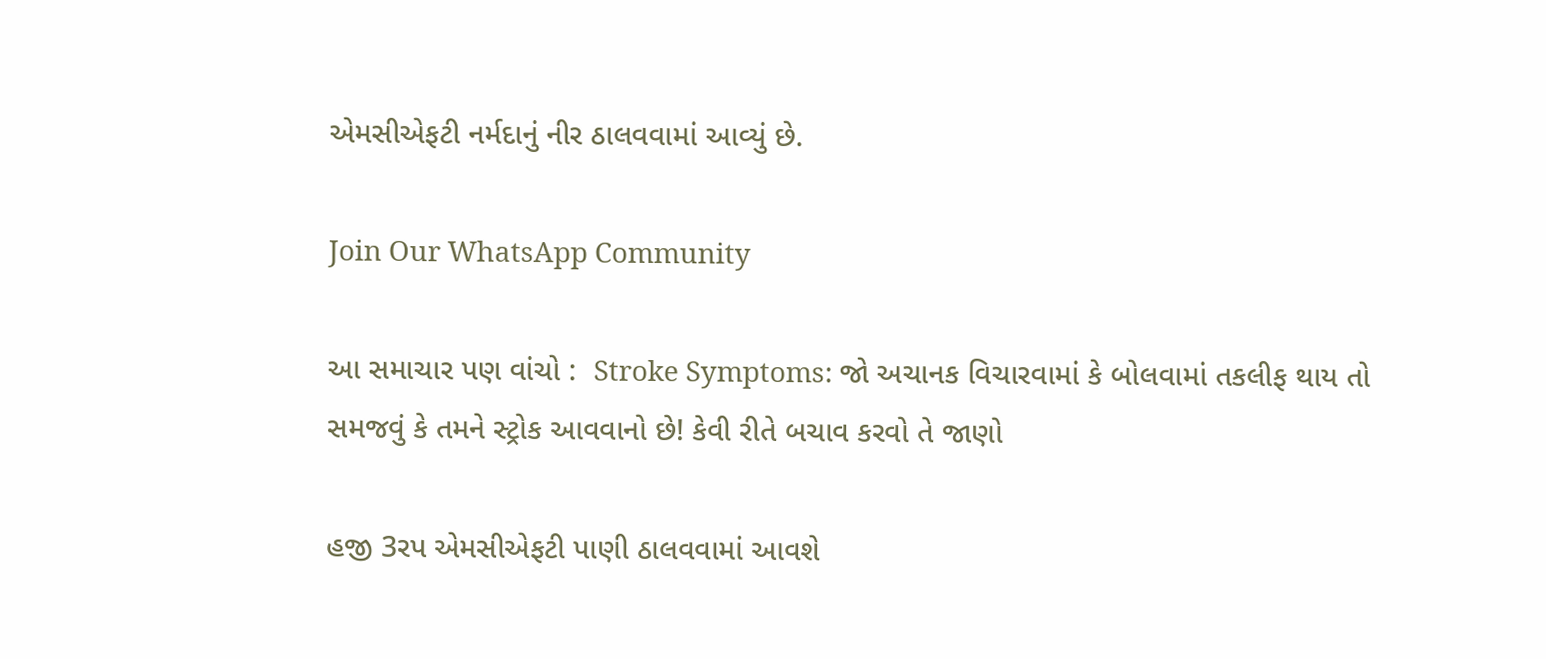એમસીએફટી નર્મદાનું નીર ઠાલવવામાં આવ્યું છે.

Join Our WhatsApp Community

આ સમાચાર પણ વાંચો :  Stroke Symptoms: જો અચાનક વિચારવામાં કે બોલવામાં તકલીફ થાય તો સમજવું કે તમને સ્ટ્રોક આવવાનો છે! કેવી રીતે બચાવ કરવો તે જાણો

હજી 3રપ એમસીએફટી પાણી ઠાલવવામાં આવશે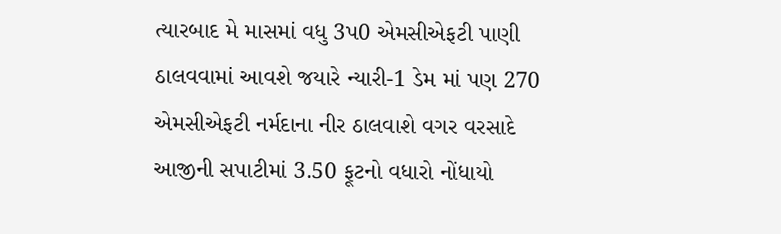ત્યારબાદ મે માસમાં વધુ 3પ0 એમસીએફટી પાણી ઠાલવવામાં આવશે જયારે ન્યારી-1 ડેમ માં પણ 270 એમસીએફટી નર્મદાના નીર ઠાલવાશે વગર વરસાદે આજીની સપાટીમાં 3.50 ફૂટનો વધારો નોંધાયો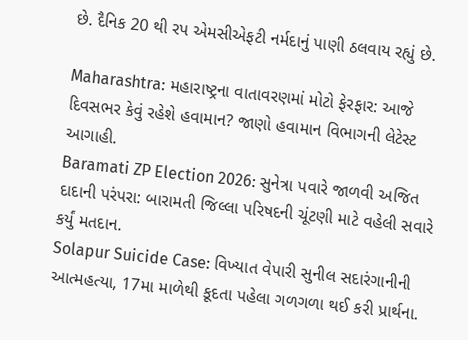છે. દૈનિક 20 થી રપ એમસીએફટી નર્મદાનું પાણી ઠલવાય રહ્યું છે.

Maharashtra: મહારાષ્ટ્રના વાતાવરણમાં મોટો ફેરફાર: આજે દિવસભર કેવું રહેશે હવામાન? જાણો હવામાન વિભાગની લેટેસ્ટ આગાહી.
Baramati ZP Election 2026: સુનેત્રા પવારે જાળવી અજિત દાદાની પરંપરા: બારામતી જિલ્લા પરિષદની ચૂંટણી માટે વહેલી સવારે કર્યું મતદાન.
Solapur Suicide Case: વિખ્યાત વેપારી સુનીલ સદારંગાનીની આત્મહત્યા, 17મા માળેથી કૂદતા પહેલા ગળગળા થઈ કરી પ્રાર્થના.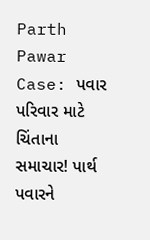Parth Pawar Case: પવાર પરિવાર માટે ચિંતાના સમાચાર! પાર્થ પવારને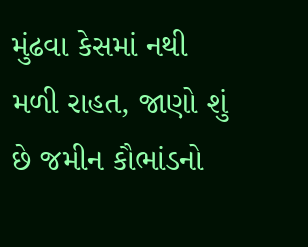મુંઢવા કેસમાં નથી મળી રાહત, જાણો શું છે જમીન કૌભાંડનો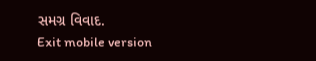સમગ્ર વિવાદ.
Exit mobile version